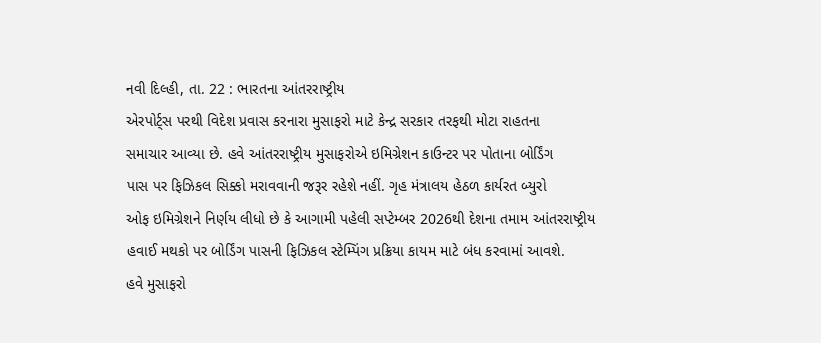નવી દિલ્હી, તા. 22 : ભારતના આંતરરાષ્ટ્રીય
એરપોર્ટ્સ પરથી વિદેશ પ્રવાસ કરનારા મુસાફરો માટે કેન્દ્ર સરકાર તરફથી મોટા રાહતના
સમાચાર આવ્યા છે. હવે આંતરરાષ્ટ્રીય મુસાફરોએ ઇમિગ્રેશન કાઉન્ટર પર પોતાના બોર્ડિંગ
પાસ પર ફિઝિકલ સિક્કો મરાવવાની જરૂર રહેશે નહીં. ગૃહ મંત્રાલય હેઠળ કાર્યરત બ્યુરો
ઓફ ઇમિગ્રેશને નિર્ણય લીધો છે કે આગામી પહેલી સપ્ટેમ્બર 2026થી દેશના તમામ આંતરરાષ્ટ્રીય
હવાઈ મથકો પર બોર્ડિંગ પાસની ફિઝિકલ સ્ટેમ્પિંગ પ્રક્રિયા કાયમ માટે બંધ કરવામાં આવશે.
હવે મુસાફરો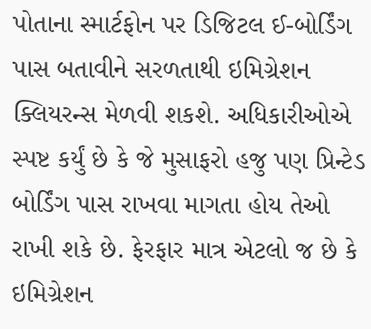પોતાના સ્માર્ટફોન પર ડિજિટલ ઈ-બોર્ડિંગ પાસ બતાવીને સરળતાથી ઇમિગ્રેશન
ક્લિયરન્સ મેળવી શકશે. અધિકારીઓએ સ્પષ્ટ કર્યું છે કે જે મુસાફરો હજુ પણ પ્રિન્ટેડ
બોર્ડિંગ પાસ રાખવા માગતા હોય તેઓ રાખી શકે છે. ફેરફાર માત્ર એટલો જ છે કે ઇમિગ્રેશન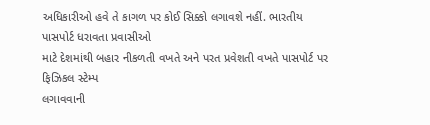અધિકારીઓ હવે તે કાગળ પર કોઈ સિક્કો લગાવશે નહીં. ભારતીય પાસપોર્ટ ધરાવતા પ્રવાસીઓ
માટે દેશમાંથી બહાર નીકળતી વખતે અને પરત પ્રવેશતી વખતે પાસપોર્ટ પર ફિઝિકલ સ્ટેમ્પ
લગાવવાની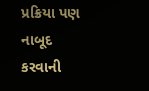પ્રક્રિયા પણ નાબૂદ કરવાની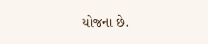યોજના છે.